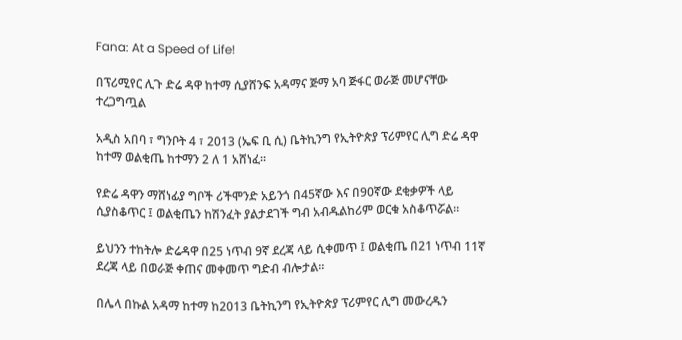Fana: At a Speed of Life!

በፕሪሚየር ሊጉ ድሬ ዳዋ ከተማ ሲያሸንፍ አዳማና ጅማ አባ ጅፋር ወራጅ መሆናቸው ተረጋግጧል

አዲስ አበባ ፣ ግንቦት 4 ፣ 2013 (ኤፍ ቢ ሲ) ቤትኪንግ የኢትዮጵያ ፕሪምየር ሊግ ድሬ ዳዋ ከተማ ወልቂጤ ከተማን 2 ለ 1 አሸነፈ።

የድሬ ዳዋን ማሸነፊያ ግቦች ሪችሞንድ አይንጎ በ45ኛው እና በ90ኛው ደቂቃዎች ላይ ሲያስቆጥር ፤ ወልቂጤን ከሽንፈት ያልታደገች ግብ አብዱልከሪም ወርቁ አስቆጥሯል።

ይህንን ተከትሎ ድሬዳዋ በ25 ነጥብ 9ኛ ደረጃ ላይ ሲቀመጥ ፤ ወልቂጤ በ21 ነጥብ 11ኛ ደረጃ ላይ በወራጅ ቀጠና መቀመጥ ግድብ ብሎታል።

በሌላ በኩል አዳማ ከተማ ከ2013 ቤትኪንግ የኢትዮጵያ ፕሪምየር ሊግ መውረዱን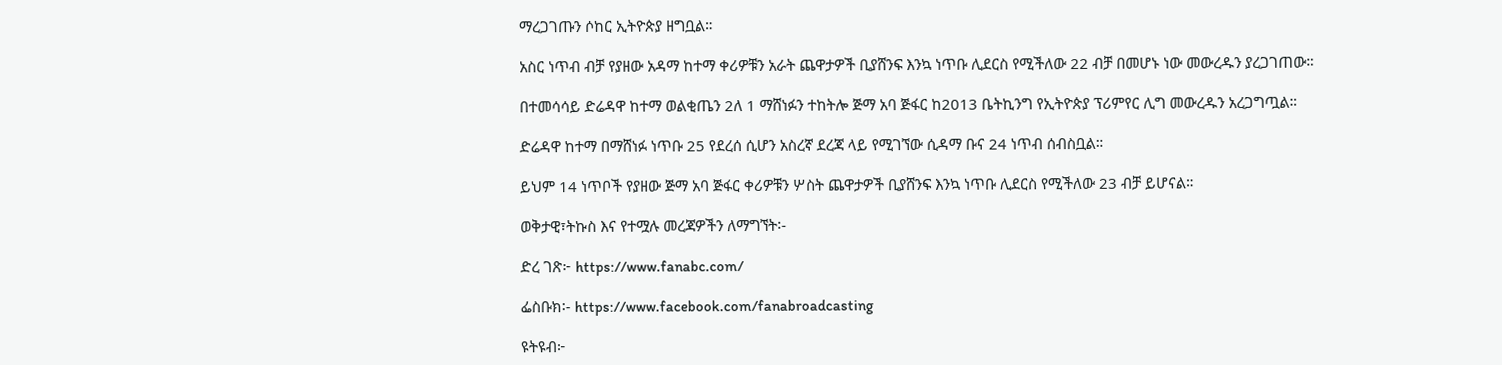ማረጋገጡን ሶከር ኢትዮጵያ ዘግቧል።

አስር ነጥብ ብቻ የያዘው አዳማ ከተማ ቀሪዎቹን አራት ጨዋታዎች ቢያሸንፍ እንኳ ነጥቡ ሊደርስ የሚችለው 22 ብቻ በመሆኑ ነው መውረዱን ያረጋገጠው።

በተመሳሳይ ድሬዳዋ ከተማ ወልቂጤን 2ለ 1 ማሸነፉን ተከትሎ ጅማ አባ ጅፋር ከ2013 ቤትኪንግ የኢትዮጵያ ፕሪምየር ሊግ መውረዱን አረጋግጧል።

ድሬዳዋ ከተማ በማሸነፉ ነጥቡ 25 የደረሰ ሲሆን አስረኛ ደረጃ ላይ የሚገኘው ሲዳማ ቡና 24 ነጥብ ሰብስቧል።

ይህም 14 ነጥቦች የያዘው ጅማ አባ ጅፋር ቀሪዎቹን ሦስት ጨዋታዎች ቢያሸንፍ እንኳ ነጥቡ ሊደርስ የሚችለው 23 ብቻ ይሆናል።

ወቅታዊ፣ትኩስ እና የተሟሉ መረጃዎችን ለማግኘት፡-

ድረ ገጽ፦ https://www.fanabc.com/

ፌስቡክ፡- https://www.facebook.com/fanabroadcasting

ዩትዩብ፦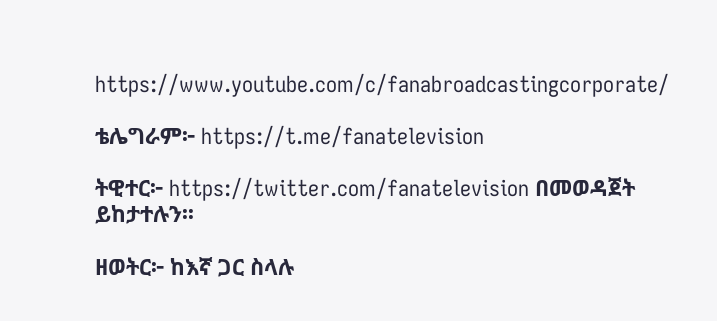https://www.youtube.com/c/fanabroadcastingcorporate/

ቴሌግራም፦ https://t.me/fanatelevision

ትዊተር፦ https://twitter.com/fanatelevision በመወዳጀት ይከታተሉን፡፡

ዘወትር፦ ከእኛ ጋር ስላሉ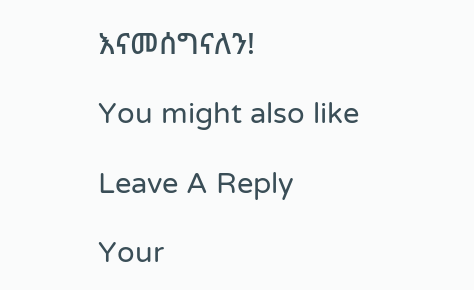እናመሰግናለን!

You might also like

Leave A Reply

Your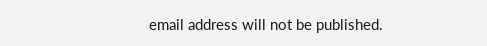email address will not be published.